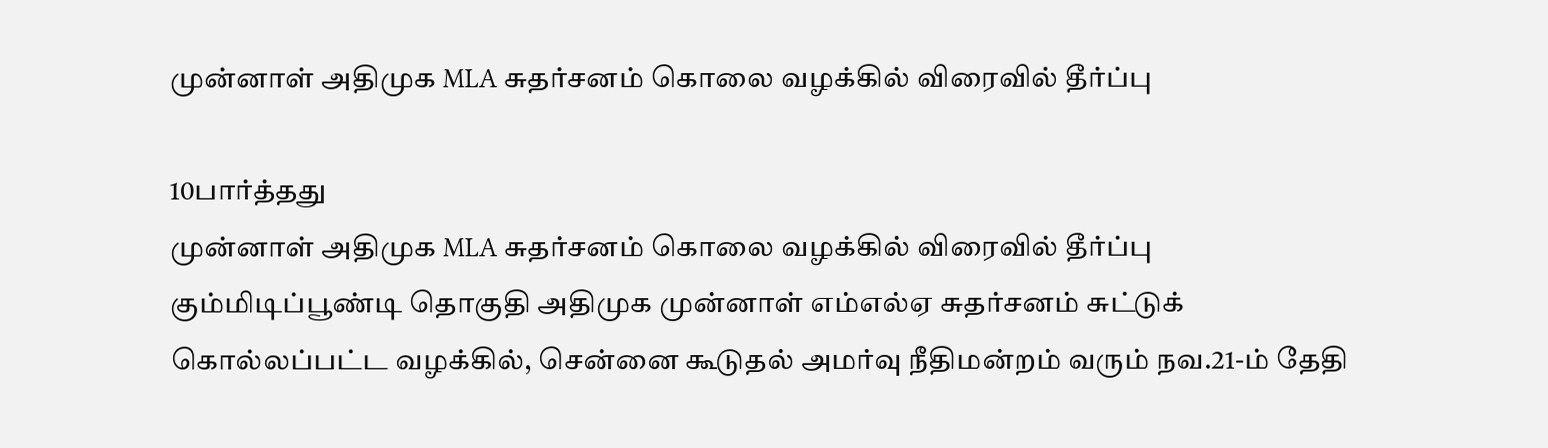முன்னாள் அதிமுக MLA சுதர்சனம் கொலை வழக்கில் விரைவில் தீர்ப்பு

10பார்த்தது
முன்னாள் அதிமுக MLA சுதர்சனம் கொலை வழக்கில் விரைவில் தீர்ப்பு
கும்மிடிப்பூண்டி தொகுதி அதிமுக முன்னாள் எம்எல்ஏ சுதர்சனம் சுட்டுக் கொல்லப்பட்ட வழக்கில், சென்னை கூடுதல் அமர்வு நீதிமன்றம் வரும் நவ.21-ம் தேதி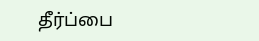தீர்ப்பை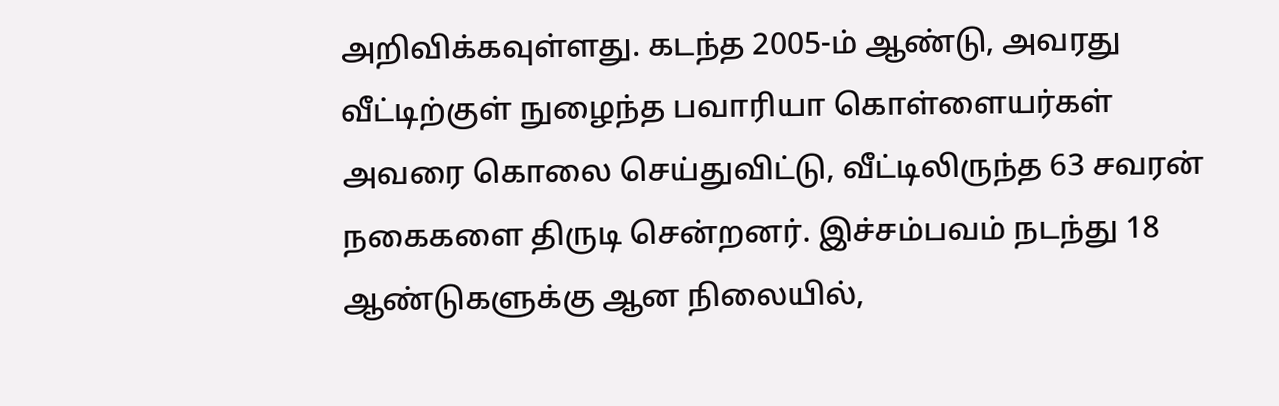அறிவிக்கவுள்ளது. கடந்த 2005-ம் ஆண்டு, அவரது வீட்டிற்குள் நுழைந்த பவாரியா கொள்ளையர்கள் அவரை கொலை செய்துவிட்டு, வீட்டிலிருந்த 63 சவரன் நகைகளை திருடி சென்றனர். இச்சம்பவம் நடந்து 18 ஆண்டுகளுக்கு ஆன நிலையில்,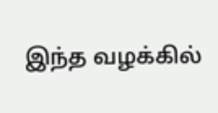இந்த வழக்கில்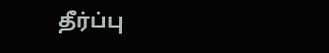தீர்ப்பு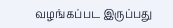வழங்கப்பட இருப்பது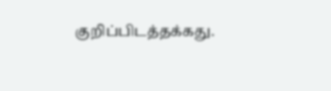குறிப்பிடத்தக்கது.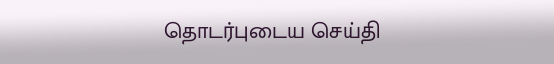தொடர்புடைய செய்தி